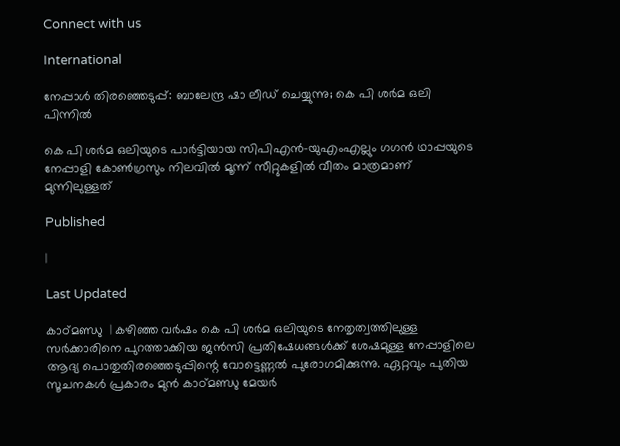Connect with us

International

നേപ്പാള്‍ തിരഞ്ഞെടുപ്പ്: ബാലേന്ദ്ര ഷാ ലീഡ് ചെയ്യുന്നു; കെ പി ശര്‍മ ഒലി പിന്നില്‍

കെ പി ശര്‍മ ഒലിയുടെ പാര്‍ട്ടിയായ സിപിഎന്‍-യുഎംഎല്ലും ഗഗന്‍ ഥാപ്പയുടെ നേപ്പാളി കോണ്‍ഗ്രസും നിലവില്‍ മൂന്ന് സീറ്റുകളില്‍ വീതം മാത്രമാണ് മുന്നിലുള്ളത്

Published

|

Last Updated

കാഠ്മണ്ഡു  | കഴിഞ്ഞ വര്‍ഷം കെ പി ശര്‍മ ഒലിയുടെ നേതൃത്വത്തിലുള്ള സര്‍ക്കാരിനെ പുറത്താക്കിയ ജന്‍സി പ്രതിഷേധങ്ങള്‍ക്ക് ശേഷമുള്ള നേപ്പാളിലെ ആദ്യ പൊതുതിരഞ്ഞെടുപ്പിന്റെ വോട്ടെണ്ണല്‍ പുരോഗമിക്കുന്നു. ഏറ്റവും പുതിയ സൂചനകള്‍ പ്രകാരം മുന്‍ കാഠ്മണ്ഡു മേയര്‍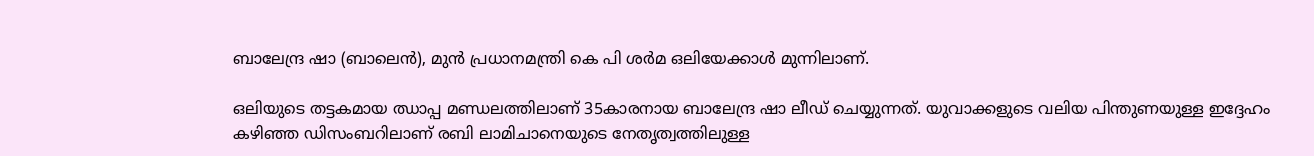ബാലേന്ദ്ര ഷാ (ബാലെന്‍), മുന്‍ പ്രധാനമന്ത്രി കെ പി ശര്‍മ ഒലിയേക്കാള്‍ മുന്നിലാണ്.

ഒലിയുടെ തട്ടകമായ ഝാപ്പ മണ്ഡലത്തിലാണ് 35കാരനായ ബാലേന്ദ്ര ഷാ ലീഡ് ചെയ്യുന്നത്. യുവാക്കളുടെ വലിയ പിന്തുണയുള്ള ഇദ്ദേഹം കഴിഞ്ഞ ഡിസംബറിലാണ് രബി ലാമിചാനെയുടെ നേതൃത്വത്തിലുള്ള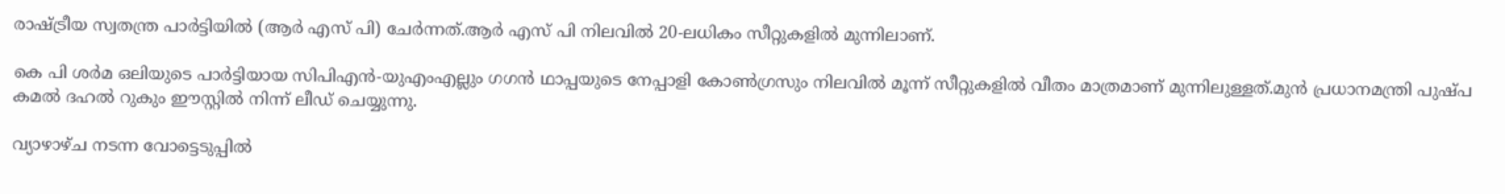രാഷ്ട്രീയ സ്വതന്ത്ര പാര്‍ട്ടിയില്‍ (ആര്‍ എസ് പി) ചേര്‍ന്നത്.ആര്‍ എസ് പി നിലവില്‍ 20-ലധികം സീറ്റുകളില്‍ മുന്നിലാണ്.

കെ പി ശര്‍മ ഒലിയുടെ പാര്‍ട്ടിയായ സിപിഎന്‍-യുഎംഎല്ലും ഗഗന്‍ ഥാപ്പയുടെ നേപ്പാളി കോണ്‍ഗ്രസും നിലവില്‍ മൂന്ന് സീറ്റുകളില്‍ വീതം മാത്രമാണ് മുന്നിലുള്ളത്.മുന്‍ പ്രധാനമന്ത്രി പുഷ്പ കമല്‍ ദഹല്‍ റുകും ഈസ്റ്റില്‍ നിന്ന് ലീഡ് ചെയ്യുന്നു.

വ്യാഴാഴ്ച നടന്ന വോട്ടെടുപ്പില്‍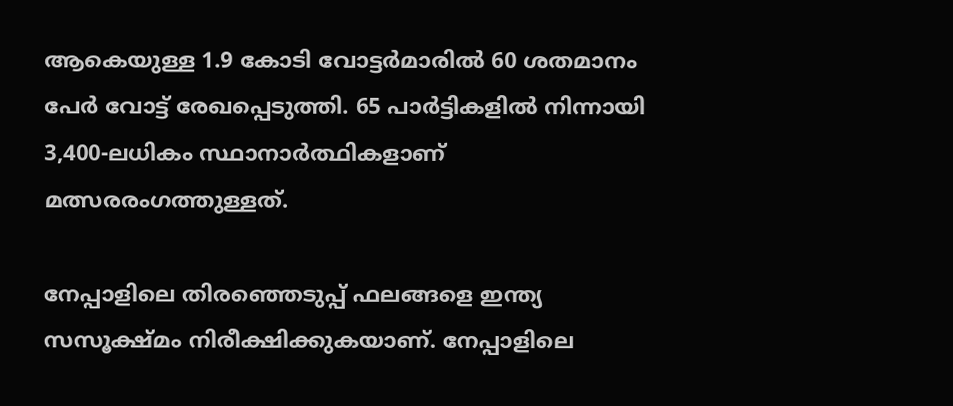ആകെയുള്ള 1.9 കോടി വോട്ടര്‍മാരില്‍ 60 ശതമാനം പേര്‍ വോട്ട് രേഖപ്പെടുത്തി. 65 പാര്‍ട്ടികളില്‍ നിന്നായി 3,400-ലധികം സ്ഥാനാര്‍ത്ഥികളാണ് മത്സരരംഗത്തുള്ളത്.

നേപ്പാളിലെ തിരഞ്ഞെടുപ്പ് ഫലങ്ങളെ ഇന്ത്യ സസൂക്ഷ്മം നിരീക്ഷിക്കുകയാണ്. നേപ്പാളിലെ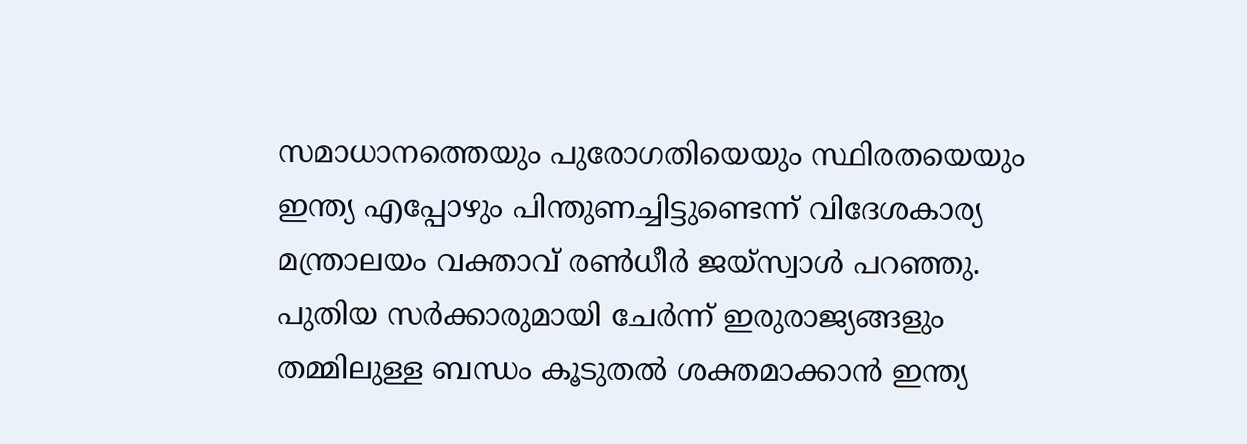സമാധാനത്തെയും പുരോഗതിയെയും സ്ഥിരതയെയും ഇന്ത്യ എപ്പോഴും പിന്തുണച്ചിട്ടുണ്ടെന്ന് വിദേശകാര്യ മന്ത്രാലയം വക്താവ് രണ്‍ധീര്‍ ജയ്സ്വാള്‍ പറഞ്ഞു. പുതിയ സര്‍ക്കാരുമായി ചേര്‍ന്ന് ഇരുരാജ്യങ്ങളും തമ്മിലുള്ള ബന്ധം കൂടുതല്‍ ശക്തമാക്കാന്‍ ഇന്ത്യ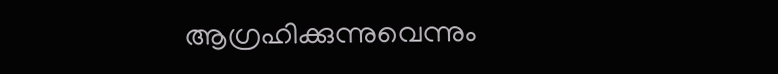ആഗ്രഹിക്കുന്നുവെന്നും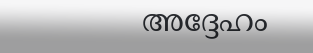അദ്ദേഹം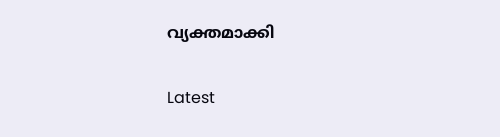വ്യക്തമാക്കി

Latest